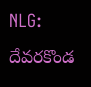NLG: దేవరకొండ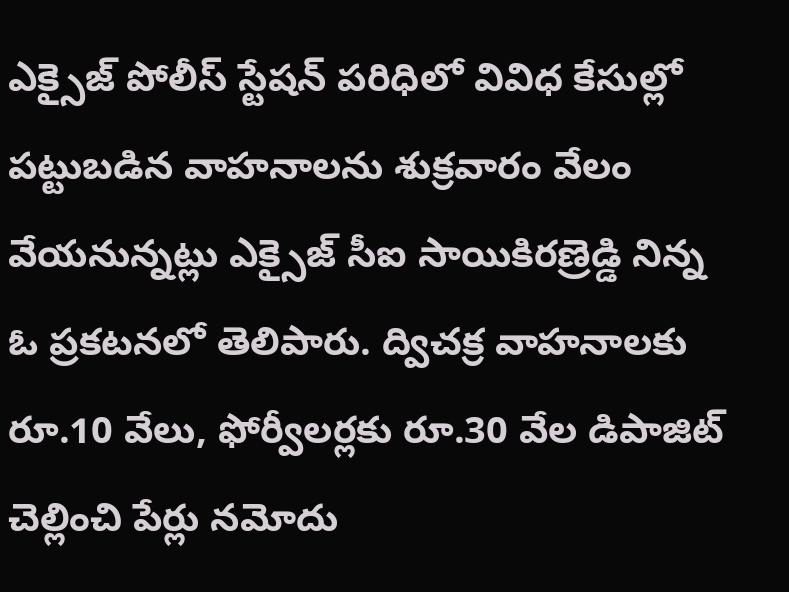ఎక్సైజ్ పోలీస్ స్టేషన్ పరిధిలో వివిధ కేసుల్లో పట్టుబడిన వాహనాలను శుక్రవారం వేలం వేయనున్నట్లు ఎక్సైజ్ సీఐ సాయికిరణ్రెడ్డి నిన్న ఓ ప్రకటనలో తెలిపారు. ద్విచక్ర వాహనాలకు రూ.10 వేలు, ఫోర్వీలర్లకు రూ.30 వేల డిపాజిట్ చెల్లించి పేర్లు నమోదు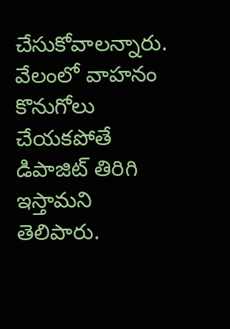చేసుకోవాలన్నారు. వేలంలో వాహనం కొనుగోలు చేయకపోతే డిపాజిట్ తిరిగి ఇస్తామని తెలిపారు.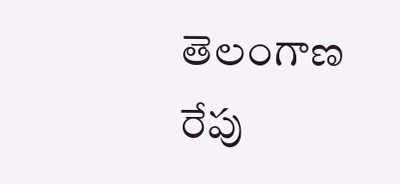తెలంగాణ
రేపు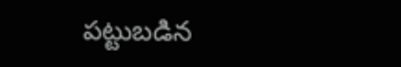పట్టుబడిన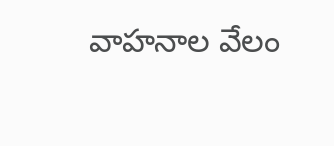వాహనాల వేలం